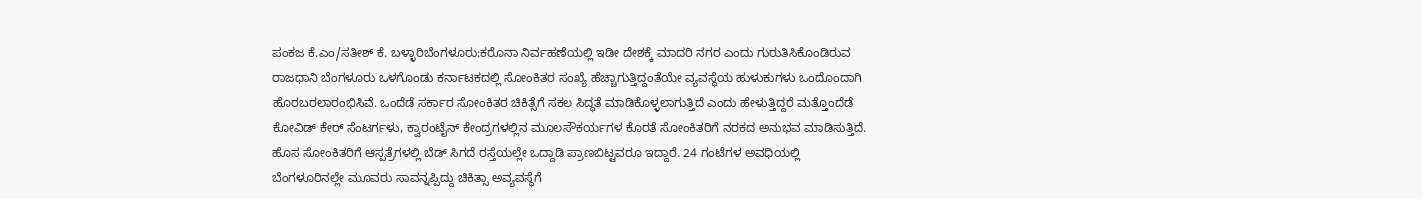ಪಂಕಜ ಕೆ.ಎಂ/ಸತೀಶ್ ಕೆ. ಬಳ್ಳಾರಿಬೆಂಗಳೂರು:ಕರೊನಾ ನಿರ್ವಹಣೆಯಲ್ಲಿ ಇಡೀ ದೇಶಕ್ಕೆ ಮಾದರಿ ನಗರ ಎಂದು ಗುರುತಿಸಿಕೊಂಡಿರುವ ರಾಜಧಾನಿ ಬೆಂಗಳೂರು ಒಳಗೊಂಡು ಕರ್ನಾಟಕದಲ್ಲಿ ಸೋಂಕಿತರ ಸಂಖ್ಯೆ ಹೆಚ್ಚಾಗುತ್ತಿದ್ದಂತೆಯೇ ವ್ಯವಸ್ಥೆಯ ಹುಳುಕುಗಳು ಒಂದೊಂದಾಗಿ ಹೊರಬರಲಾರಂಭಿಸಿವೆ. ಒಂದೆಡೆ ಸರ್ಕಾರ ಸೋಂಕಿತರ ಚಿಕಿತ್ಸೆಗೆ ಸಕಲ ಸಿದ್ಧತೆ ಮಾಡಿಕೊಳ್ಳಲಾಗುತ್ತಿದೆ ಎಂದು ಹೇಳುತ್ತಿದ್ದರೆ ಮತ್ತೊಂದೆಡೆ ಕೋವಿಡ್ ಕೇರ್ ಸೆಂಟರ್ಗಳು, ಕ್ವಾರಂಟೈನ್ ಕೇಂದ್ರಗಳಲ್ಲಿನ ಮೂಲಸೌಕರ್ಯಗಳ ಕೊರತೆ ಸೋಂಕಿತರಿಗೆ ನರಕದ ಅನುಭವ ಮಾಡಿಸುತ್ತಿದೆ. ಹೊಸ ಸೋಂಕಿತರಿಗೆ ಆಸ್ಪತ್ರೆಗಳಲ್ಲಿ ಬೆಡ್ ಸಿಗದೆ ರಸ್ತೆಯಲ್ಲೇ ಒದ್ದಾಡಿ ಪ್ರಾಣಬಿಟ್ಟವರೂ ಇದ್ದಾರೆ. 24 ಗಂಟೆಗಳ ಅವಧಿಯಲ್ಲಿ ಬೆಂಗಳೂರಿನಲ್ಲೇ ಮೂವರು ಸಾವನ್ನಪ್ಪಿದ್ದು ಚಿಕಿತ್ಸಾ ಅವ್ಯವಸ್ಥೆಗೆ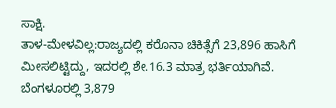ಸಾಕ್ಷಿ.
ತಾಳ-ಮೇಳವಿಲ್ಲ:ರಾಜ್ಯದಲ್ಲಿ ಕರೊನಾ ಚಿಕಿತ್ಸೆಗೆ 23,896 ಹಾಸಿಗೆ ಮೀಸಲಿಟ್ಟಿದ್ದು, ಇದರಲ್ಲಿ ಶೇ.16.3 ಮಾತ್ರ ಭರ್ತಿಯಾಗಿವೆ. ಬೆಂಗಳೂರಲ್ಲಿ 3,879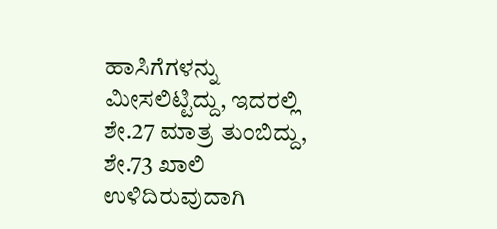ಹಾಸಿಗೆಗಳನ್ನು ಮೀಸಲಿಟ್ಟಿದ್ದು, ಇದರಲ್ಲಿ ಶೇ.27 ಮಾತ್ರ ತುಂಬಿದ್ದು, ಶೇ.73 ಖಾಲಿ ಉಳಿದಿರುವುದಾಗಿ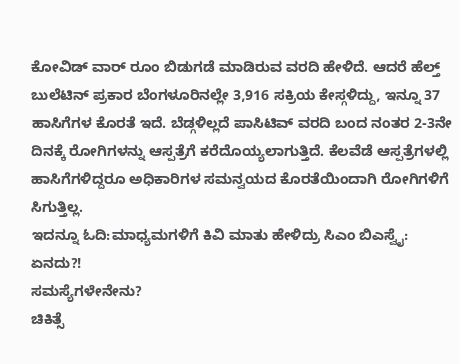ಕೋವಿಡ್ ವಾರ್ ರೂಂ ಬಿಡುಗಡೆ ಮಾಡಿರುವ ವರದಿ ಹೇಳಿದೆ. ಆದರೆ ಹೆಲ್ತ್ ಬುಲೆಟಿನ್ ಪ್ರಕಾರ ಬೆಂಗಳೂರಿನಲ್ಲೇ 3,916 ಸಕ್ರಿಯ ಕೇಸ್ಗಳಿದ್ದು, ಇನ್ನೂ 37 ಹಾಸಿಗೆಗಳ ಕೊರತೆ ಇದೆ. ಬೆಡ್ಗಳಿಲ್ಲದೆ ಪಾಸಿಟಿವ್ ವರದಿ ಬಂದ ನಂತರ 2-3ನೇ ದಿನಕ್ಕೆ ರೋಗಿಗಳನ್ನು ಆಸ್ಪತ್ರೆಗೆ ಕರೆದೊಯ್ಯಲಾಗುತ್ತಿದೆ. ಕೆಲವೆಡೆ ಆಸ್ಪತ್ರೆಗಳಲ್ಲಿ ಹಾಸಿಗೆಗಳಿದ್ದರೂ ಅಧಿಕಾರಿಗಳ ಸಮನ್ವಯದ ಕೊರತೆಯಿಂದಾಗಿ ರೋಗಿಗಳಿಗೆ ಸಿಗುತ್ತಿಲ್ಲ.
ಇದನ್ನೂ ಓದಿ:ಮಾಧ್ಯಮಗಳಿಗೆ ಕಿವಿ ಮಾತು ಹೇಳಿದ್ರು ಸಿಎಂ ಬಿಎಸ್ವೈ: ಏನದು?!
ಸಮಸ್ಯೆಗಳೇನೇನು?
ಚಿಕಿತ್ಸೆ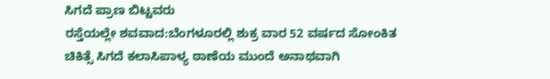ಸಿಗದೆ ಪ್ರಾಣ ಬಿಟ್ಟವರು
ರಸ್ತೆಯಲ್ಲೇ ಶವವಾದ:ಬೆಂಗಳೂರಲ್ಲಿ ಶುಕ್ರ ವಾರ 52 ವರ್ಷದ ಸೋಂಕಿತ ಚಿಕಿತ್ಸೆ ಸಿಗದೆ ಕಲಾಸಿಪಾಳ್ಯ ಠಾಣೆಯ ಮುಂದೆ ಅನಾಥವಾಗಿ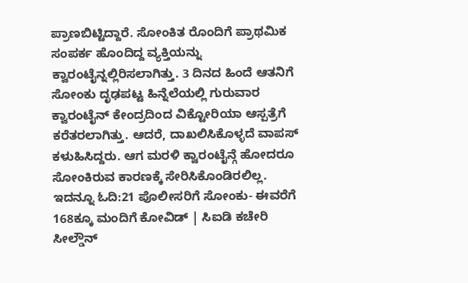ಪ್ರಾಣಬಿಟ್ಟಿದ್ದಾರೆ. ಸೋಂಕಿತ ರೊಂದಿಗೆ ಪ್ರಾಥಮಿಕ ಸಂಪರ್ಕ ಹೊಂದಿದ್ದ ವ್ಯಕ್ತಿಯನ್ನು ಕ್ವಾರಂಟೈನ್ನಲ್ಲಿರಿಸಲಾಗಿತ್ತು. 3 ದಿನದ ಹಿಂದೆ ಆತನಿಗೆ ಸೋಂಕು ದೃಢಪಟ್ಟ ಹಿನ್ನೆಲೆಯಲ್ಲಿ ಗುರುವಾರ ಕ್ವಾರಂಟೈನ್ ಕೇಂದ್ರದಿಂದ ವಿಕ್ಟೋರಿಯಾ ಆಸ್ಪತ್ರೆಗೆ ಕರೆತರಲಾಗಿತ್ತು. ಆದರೆ, ದಾಖಲಿಸಿಕೊಳ್ಳದೆ ವಾಪಸ್ ಕಳುಹಿಸಿದ್ದರು. ಆಗ ಮರಳಿ ಕ್ವಾರಂಟೈನ್ಗೆ ಹೋದರೂ ಸೋಂಕಿರುವ ಕಾರಣಕ್ಕೆ ಸೇರಿಸಿಕೊಂಡಿರಲಿಲ್ಲ.
ಇದನ್ನೂ ಓದಿ:21 ಪೊಲೀಸರಿಗೆ ಸೋಂಕು- ಈವರೆಗೆ 168ಕ್ಕೂ ಮಂದಿಗೆ ಕೋವಿಡ್ | ಸಿಐಡಿ ಕಚೇರಿ ಸೀಲ್ಡೌನ್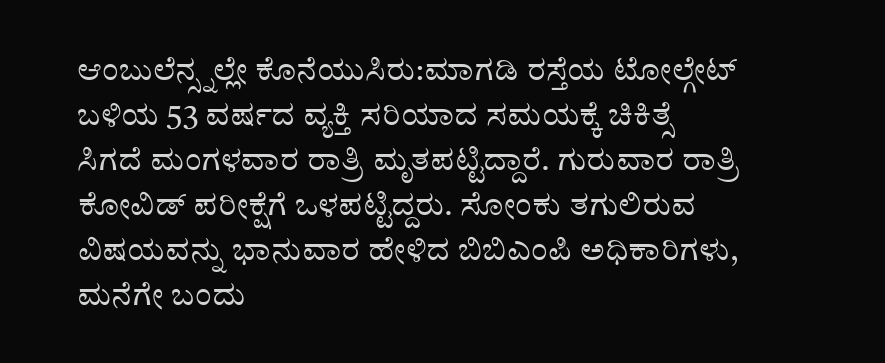ಆಂಬುಲೆನ್ಸ್ನಲ್ಲೇ ಕೊನೆಯುಸಿರು:ಮಾಗಡಿ ರಸ್ತೆಯ ಟೋಲ್ಗೇಟ್ ಬಳಿಯ 53 ವರ್ಷದ ವ್ಯಕ್ತಿ ಸರಿಯಾದ ಸಮಯಕ್ಕೆ ಚಿಕಿತ್ಸೆ ಸಿಗದೆ ಮಂಗಳವಾರ ರಾತ್ರಿ ಮೃತಪಟ್ಟಿದ್ದಾರೆ. ಗುರುವಾರ ರಾತ್ರಿ ಕೋವಿಡ್ ಪರೀಕ್ಷೆಗೆ ಒಳಪಟ್ಟಿದ್ದರು. ಸೋಂಕು ತಗುಲಿರುವ ವಿಷಯವನ್ನು ಭಾನುವಾರ ಹೇಳಿದ ಬಿಬಿಎಂಪಿ ಅಧಿಕಾರಿಗಳು, ಮನೆಗೇ ಬಂದು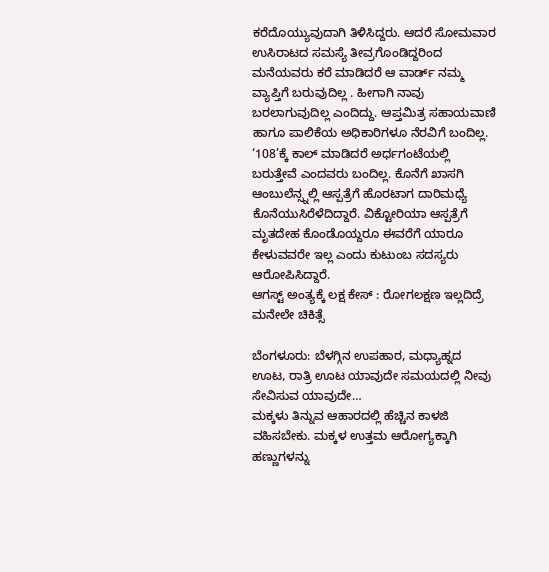ಕರೆದೊಯ್ಯುವುದಾಗಿ ತಿಳಿಸಿದ್ದರು. ಆದರೆ ಸೋಮವಾರ ಉಸಿರಾಟದ ಸಮಸ್ಯೆ ತೀವ್ರಗೊಂಡಿದ್ದರಿಂದ ಮನೆಯವರು ಕರೆ ಮಾಡಿದರೆ ಆ ವಾರ್ಡ್ ನಮ್ಮ ವ್ಯಾಪ್ತಿಗೆ ಬರುವುದಿಲ್ಲ . ಹೀಗಾಗಿ ನಾವು ಬರಲಾಗುವುದಿಲ್ಲ ಎಂದಿದ್ದು. ಆಪ್ತಮಿತ್ರ ಸಹಾಯವಾಣಿ ಹಾಗೂ ಪಾಲಿಕೆಯ ಅಧಿಕಾರಿಗಳೂ ನೆರವಿಗೆ ಬಂದಿಲ್ಲ. ‘108’ಕ್ಕೆ ಕಾಲ್ ಮಾಡಿದರೆ ಅರ್ಧಗಂಟೆಯಲ್ಲಿ ಬರುತ್ತೇವೆ ಎಂದವರು ಬಂದಿಲ್ಲ. ಕೊನೆಗೆ ಖಾಸಗಿ ಆಂಬುಲೆನ್ಸ್ನಲ್ಲಿ ಆಸ್ಪತ್ರೆಗೆ ಹೊರಟಾಗ ದಾರಿಮಧ್ಯೆ ಕೊನೆಯುಸಿರೆಳೆದಿದ್ದಾರೆ. ವಿಕ್ಟೋರಿಯಾ ಆಸ್ಪತ್ರೆಗೆ ಮೃತದೇಹ ಕೊಂಡೊಯ್ದರೂ ಈವರೆಗೆ ಯಾರೂ ಕೇಳುವವರೇ ಇಲ್ಲ ಎಂದು ಕುಟುಂಬ ಸದಸ್ಯರು ಆರೋಪಿಸಿದ್ದಾರೆ.
ಆಗಸ್ಟ್ ಅಂತ್ಯಕ್ಕೆ ಲಕ್ಷ ಕೇಸ್ : ರೋಗಲಕ್ಷಣ ಇಲ್ಲದಿದ್ರೆ ಮನೇಲೇ ಚಿಕಿತ್ಸೆ

ಬೆಂಗಳೂರು: ಬೆಳಗ್ಗಿನ ಉಪಹಾರ, ಮಧ್ಯಾಹ್ನದ ಊಟ, ರಾತ್ರಿ ಊಟ ಯಾವುದೇ ಸಮಯದಲ್ಲಿ ನೀವು ಸೇವಿಸುವ ಯಾವುದೇ…
ಮಕ್ಕಳು ತಿನ್ನುವ ಆಹಾರದಲ್ಲಿ ಹೆಚ್ಚಿನ ಕಾಳಜಿ ವಹಿಸಬೇಕು. ಮಕ್ಕಳ ಉತ್ತಮ ಆರೋಗ್ಯಕ್ಕಾಗಿ ಹಣ್ಣುಗಳನ್ನು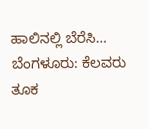ಹಾಲಿನಲ್ಲಿ ಬೆರೆಸಿ…
ಬೆಂಗಳೂರು: ಕೆಲವರು ತೂಕ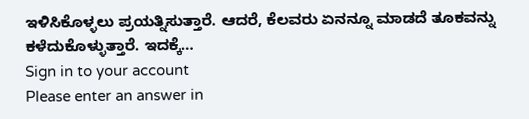ಇಳಿಸಿಕೊಳ್ಳಲು ಪ್ರಯತ್ನಿಸುತ್ತಾರೆ. ಆದರೆ, ಕೆಲವರು ಏನನ್ನೂ ಮಾಡದೆ ತೂಕವನ್ನು ಕಳೆದುಕೊಳ್ಳುತ್ತಾರೆ. ಇದಕ್ಕೆ…
Sign in to your account
Please enter an answer in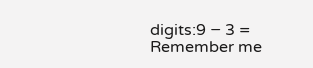digits:9 − 3 =
Remember me